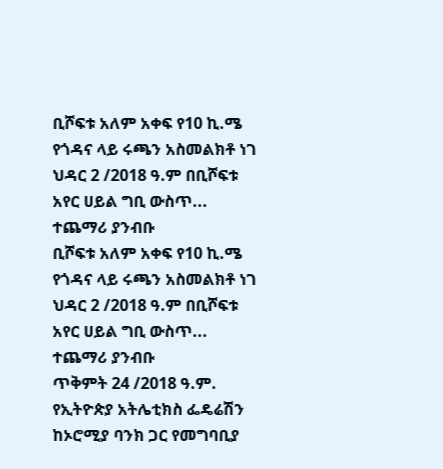ቢሾፍቱ አለም አቀፍ የ10 ኪ.ሜ የጎዳና ላይ ሩጫን አስመልክቶ ነገ ህዳር 2 /2018 ዓ.ም በቢሾፍቱ አየር ሀይል ግቢ ውስጥ...
ተጨማሪ ያንብቡ
ቢሾፍቱ አለም አቀፍ የ10 ኪ.ሜ የጎዳና ላይ ሩጫን አስመልክቶ ነገ ህዳር 2 /2018 ዓ.ም በቢሾፍቱ አየር ሀይል ግቢ ውስጥ...
ተጨማሪ ያንብቡ
ጥቅምት 24 /2018 ዓ.ም.
የኢትዮጵያ አትሌቲክስ ፌዴሬሽን ከኦሮሚያ ባንክ ጋር የመግባቢያ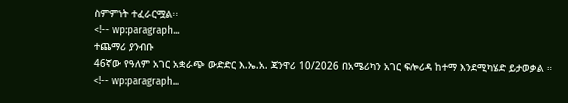ስምምነት ተፈራርሟል፡፡
<!-- wp:paragraph...
ተጨማሪ ያንብቡ
46ኛው የዓለም አገር አቋራጭ ውድድር እ.ኤ.አ. ጃንዋሪ 10/2026 በአሜሪካን አገር ፍሎሪዳ ከተማ እንደሚካሄድ ይታወቃል ።
<!-- wp:paragraph...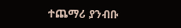ተጨማሪ ያንብቡ